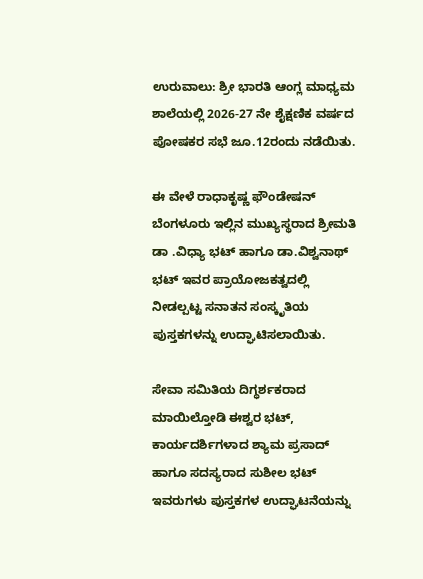ಉರುವಾಲು: ಶ್ರೀ ಭಾರತಿ ಆಂಗ್ಲ ಮಾಧ್ಯಮ ಶಾಲೆಯಲ್ಲಿ 2026-27 ನೇ ಶೈಕ್ಷಣಿಕ ವರ್ಷದ ಪೋಷಕರ ಸಭೆ ಜೂ.12ರಂದು ನಡೆಯಿತು.

ಈ ವೇಳೆ ರಾಧಾಕೃಷ್ಣ ಫೌಂಡೇಷನ್ ಬೆಂಗಳೂರು ಇಲ್ಲಿನ ಮುಖ್ಯಸ್ಥರಾದ ಶ್ರೀಮತಿ ಡಾ .ವಿಧ್ಯಾ ಭಟ್ ಹಾಗೂ ಡಾ.ವಿಶ್ವನಾಥ್ ಭಟ್ ಇವರ ಪ್ರಾಯೋಜಕತ್ವದಲ್ಲಿ ನೀಡಲ್ಪಟ್ಟ ಸನಾತನ ಸಂಸ್ಕೃತಿಯ ಪುಸ್ತಕಗಳನ್ನು ಉದ್ಘಾಟಿಸಲಾಯಿತು.

ಸೇವಾ ಸಮಿತಿಯ ದಿಗ್ಧರ್ಶಕರಾದ ಮಾಯಿಲ್ತೋಡಿ ಈಶ್ವರ ಭಟ್, ಕಾರ್ಯದರ್ಶಿಗಳಾದ ಶ್ಯಾಮ ಪ್ರಸಾದ್ ಹಾಗೂ ಸದಸ್ಯರಾದ ಸುಶೀಲ ಭಟ್ ಇವರುಗಳು ಪುಸ್ತಕಗಳ ಉದ್ಘಾಟನೆಯನ್ನು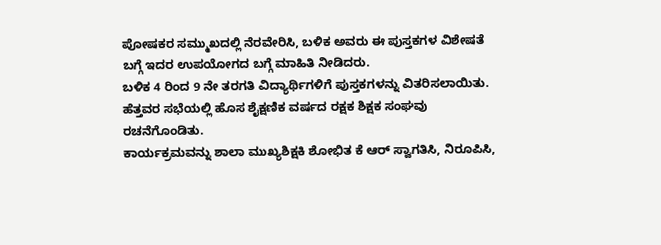ಪೋಷಕರ ಸಮ್ಮುಖದಲ್ಲಿ ನೆರವೇರಿಸಿ, ಬಳಿಕ ಅವರು ಈ ಪುಸ್ತಕಗಳ ವಿಶೇಷತೆ ಬಗ್ಗೆ ಇದರ ಉಪಯೋಗದ ಬಗ್ಗೆ ಮಾಹಿತಿ ನೀಡಿದರು.
ಬಳಿಕ 4 ರಿಂದ 9 ನೇ ತರಗತಿ ವಿದ್ಯಾರ್ಥಿಗಳಿಗೆ ಪುಸ್ತಕಗಳನ್ನು ವಿತರಿಸಲಾಯಿತು. ಹೆತ್ತವರ ಸಭೆಯಲ್ಲಿ ಹೊಸ ಶೈಕ್ಷಣಿಕ ವರ್ಷದ ರಕ್ಷಕ ಶಿಕ್ಷಕ ಸಂಘವು ರಚನೆಗೊಂಡಿತು.
ಕಾರ್ಯಕ್ರಮವನ್ನು ಶಾಲಾ ಮುಖ್ಯಶಿಕ್ಷಕಿ ಶೋಭಿತ ಕೆ ಆರ್ ಸ್ವಾಗತಿಸಿ, ನಿರೂಪಿಸಿ,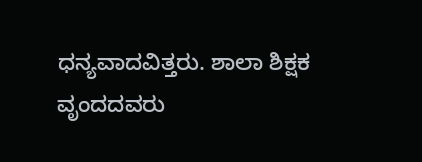ಧನ್ಯವಾದವಿತ್ತರು. ಶಾಲಾ ಶಿಕ್ಷಕ ವೃಂದದವರು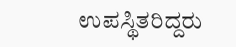ಉಪಸ್ಥಿತರಿದ್ದರು